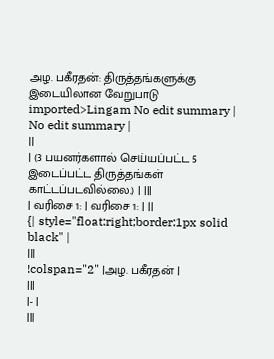அழ. பகீரதன்: திருத்தங்களுக்கு இடையிலான வேறுபாடு
imported>Lingam No edit summary |
No edit summary |
||
| (3 பயனர்களால் செய்யப்பட்ட 5 இடைப்பட்ட திருத்தங்கள் காட்டப்படவில்லை.) | |||
| வரிசை 1: | வரிசை 1: | ||
{| style="float:right;border:1px solid black" |
|||
!colspan="2" |அழ. பகீரதன் |
|||
|- |
|||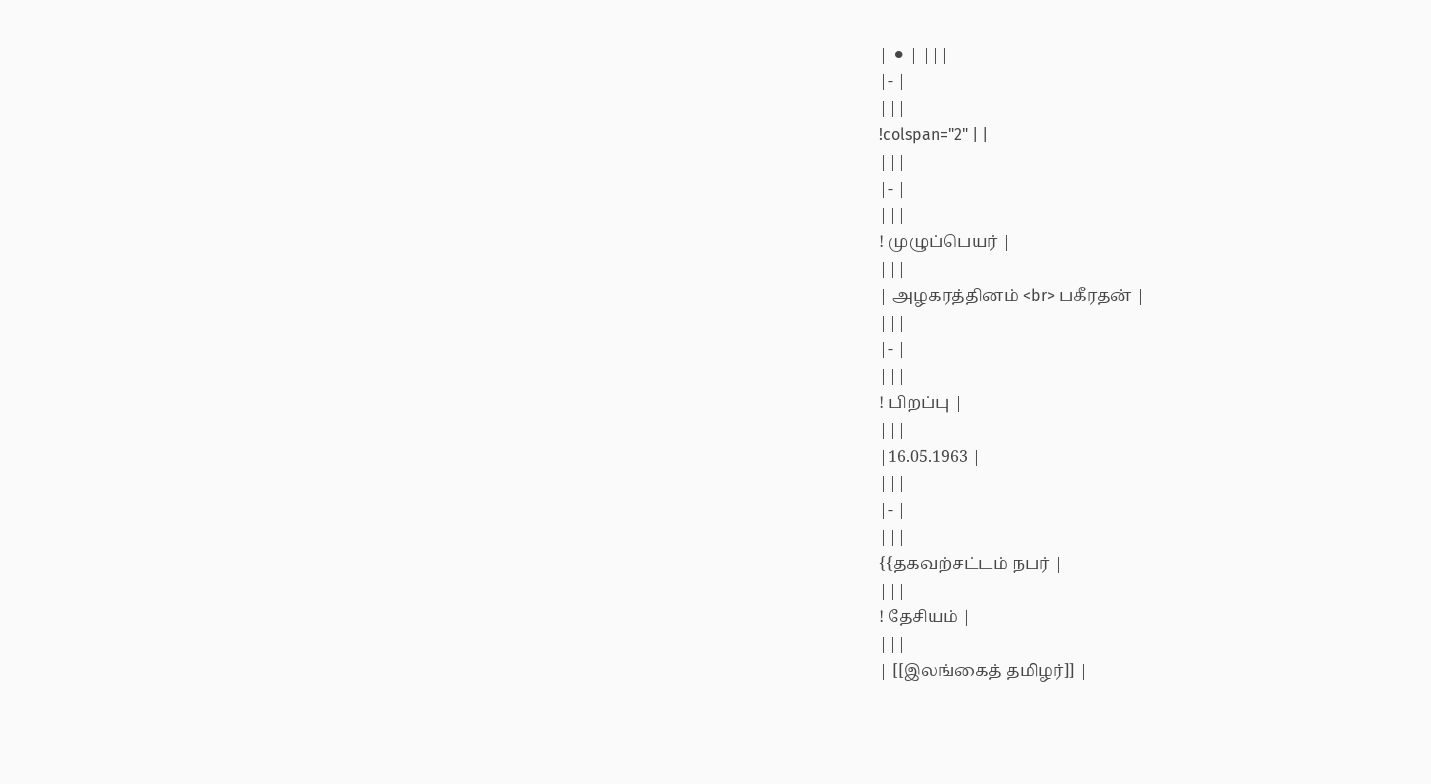| ⚫ | |||
|- |
|||
!colspan="2" | |
|||
|- |
|||
! முழுப்பெயர் |
|||
| அழகரத்தினம் <br> பகீரதன் |
|||
|- |
|||
! பிறப்பு |
|||
|16.05.1963 |
|||
|- |
|||
{{தகவற்சட்டம் நபர் |
|||
! தேசியம் |
|||
| [[இலங்கைத் தமிழர்]] |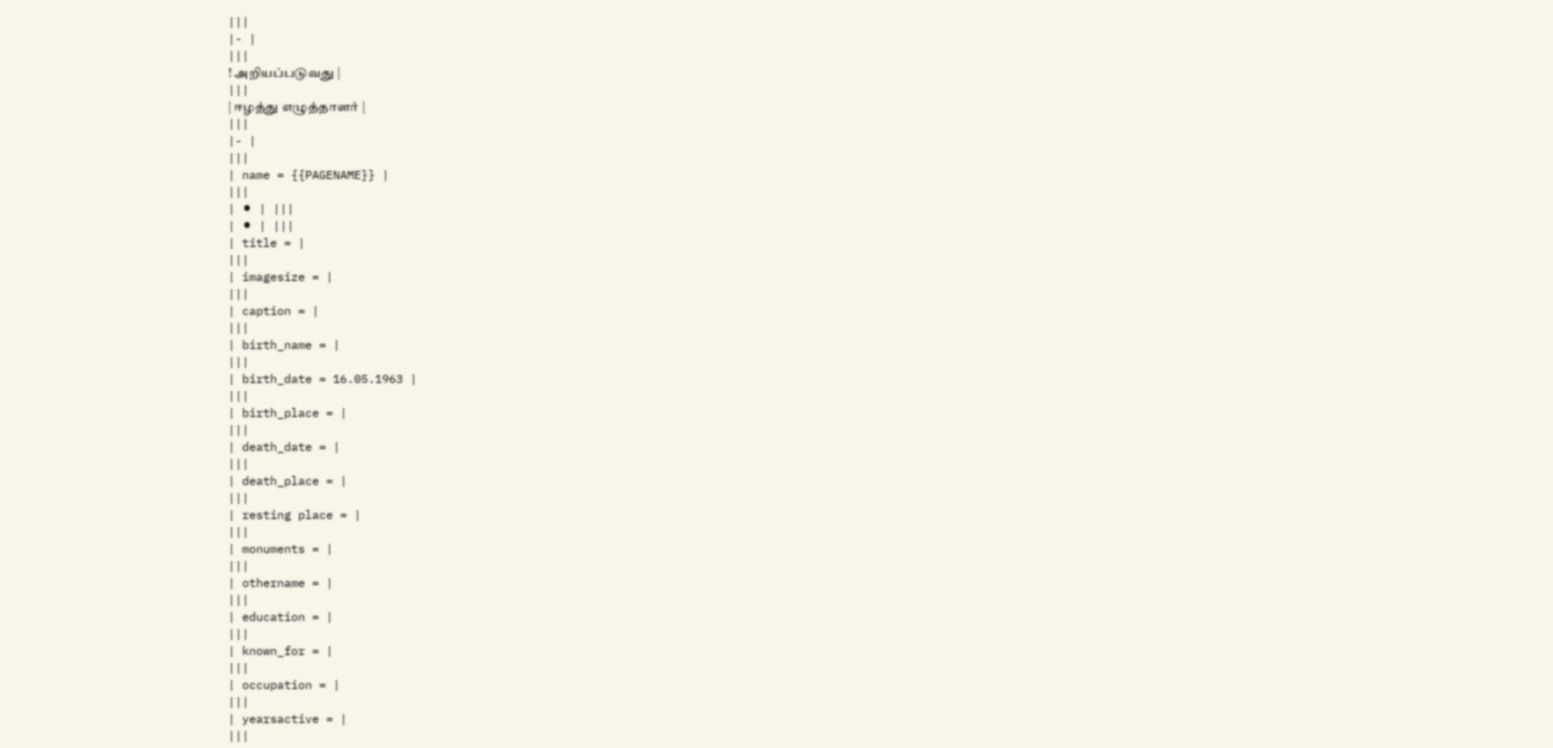|||
|- |
|||
! அறியப்படுவது |
|||
| ஈழத்து எழுத்தாளர் |
|||
|- |
|||
| name = {{PAGENAME}} |
|||
| ⚫ | |||
| ⚫ | |||
| title = |
|||
| imagesize = |
|||
| caption = |
|||
| birth_name = |
|||
| birth_date = 16.05.1963 |
|||
| birth_place = |
|||
| death_date = |
|||
| death_place = |
|||
| resting place = |
|||
| monuments = |
|||
| othername = |
|||
| education = |
|||
| known_for = |
|||
| occupation = |
|||
| yearsactive = |
|||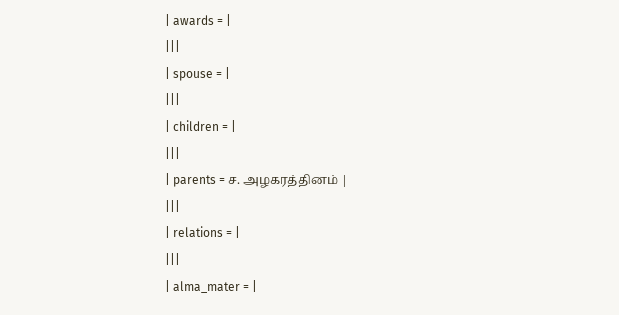| awards = |
|||
| spouse = |
|||
| children = |
|||
| parents = ச. அழகரத்தினம் |
|||
| relations = |
|||
| alma_mater = |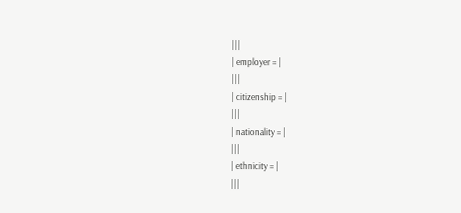|||
| employer = |
|||
| citizenship = |
|||
| nationality = |
|||
| ethnicity = |
|||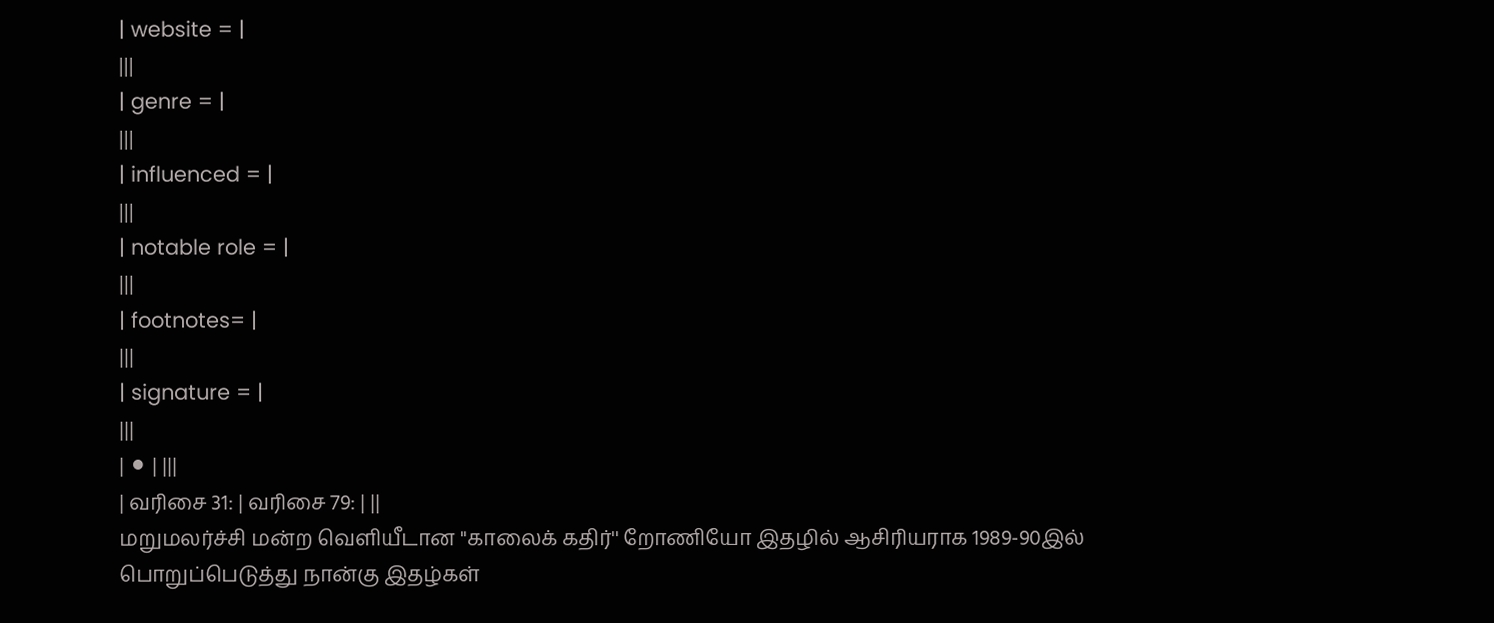| website = |
|||
| genre = |
|||
| influenced = |
|||
| notable role = |
|||
| footnotes= |
|||
| signature = |
|||
| ⚫ | |||
| வரிசை 31: | வரிசை 79: | ||
மறுமலர்ச்சி மன்ற வெளியீடான ''காலைக் கதிர்'' றோணியோ இதழில் ஆசிரியராக 1989-90இல் பொறுப்பெடுத்து நான்கு இதழ்கள்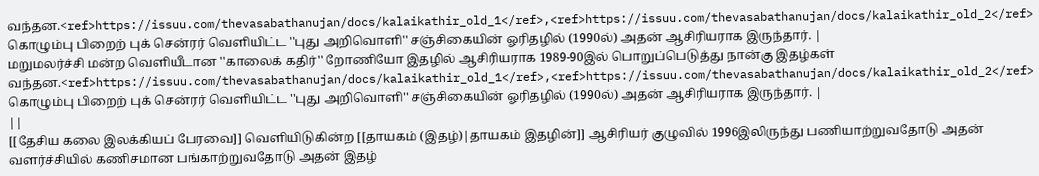வந்தன.<ref>https://issuu.com/thevasabathanujan/docs/kalaikathir_old_1</ref>,<ref>https://issuu.com/thevasabathanujan/docs/kalaikathir_old_2</ref> கொழும்பு பிறைற் புக் சென்ரர் வெளியிட்ட ''புது அறிவொளி'' சஞ்சிகையின் ஓரிதழில் (1990ல்) அதன் ஆசிரியராக இருந்தார். |
மறுமலர்ச்சி மன்ற வெளியீடான ''காலைக் கதிர்'' றோணியோ இதழில் ஆசிரியராக 1989-90இல் பொறுப்பெடுத்து நான்கு இதழ்கள் வந்தன.<ref>https://issuu.com/thevasabathanujan/docs/kalaikathir_old_1</ref>,<ref>https://issuu.com/thevasabathanujan/docs/kalaikathir_old_2</ref> கொழும்பு பிறைற் புக் சென்ரர் வெளியிட்ட ''புது அறிவொளி'' சஞ்சிகையின் ஓரிதழில் (1990ல்) அதன் ஆசிரியராக இருந்தார். |
||
[[தேசிய கலை இலக்கியப் பேரவை]] வெளியிடுகின்ற [[தாயகம் (இதழ்)|தாயகம் இதழின்]] ஆசிரியர் குழுவில் 1996இலிருந்து பணியாற்றுவதோடு அதன் வளர்ச்சியில் கணிசமான பங்காற்றுவதோடு அதன் இதழ்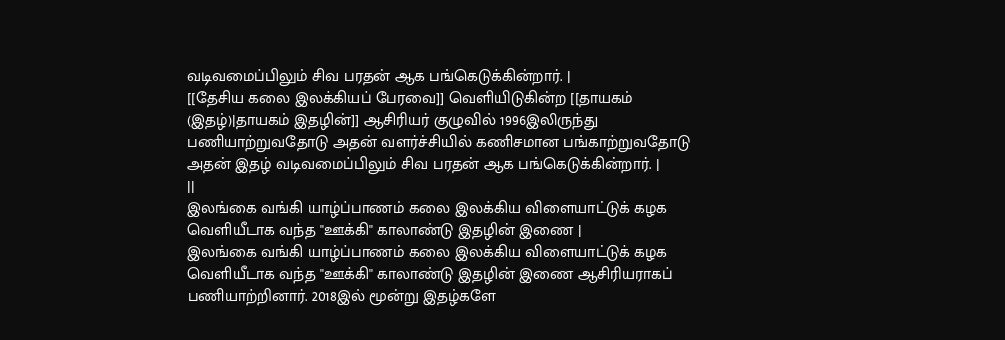வடிவமைப்பிலும் சிவ பரதன் ஆக பங்கெடுக்கின்றார். |
[[தேசிய கலை இலக்கியப் பேரவை]] வெளியிடுகின்ற [[தாயகம் (இதழ்)|தாயகம் இதழின்]] ஆசிரியர் குழுவில் 1996இலிருந்து பணியாற்றுவதோடு அதன் வளர்ச்சியில் கணிசமான பங்காற்றுவதோடு அதன் இதழ் வடிவமைப்பிலும் சிவ பரதன் ஆக பங்கெடுக்கின்றார். |
||
இலங்கை வங்கி யாழ்ப்பாணம் கலை இலக்கிய விளையாட்டுக் கழக வெளியீடாக வந்த ''ஊக்கி'' காலாண்டு இதழின் இணை |
இலங்கை வங்கி யாழ்ப்பாணம் கலை இலக்கிய விளையாட்டுக் கழக வெளியீடாக வந்த ''ஊக்கி'' காலாண்டு இதழின் இணை ஆசிரியராகப் பணியாற்றினார். 2018இல் மூன்று இதழ்களே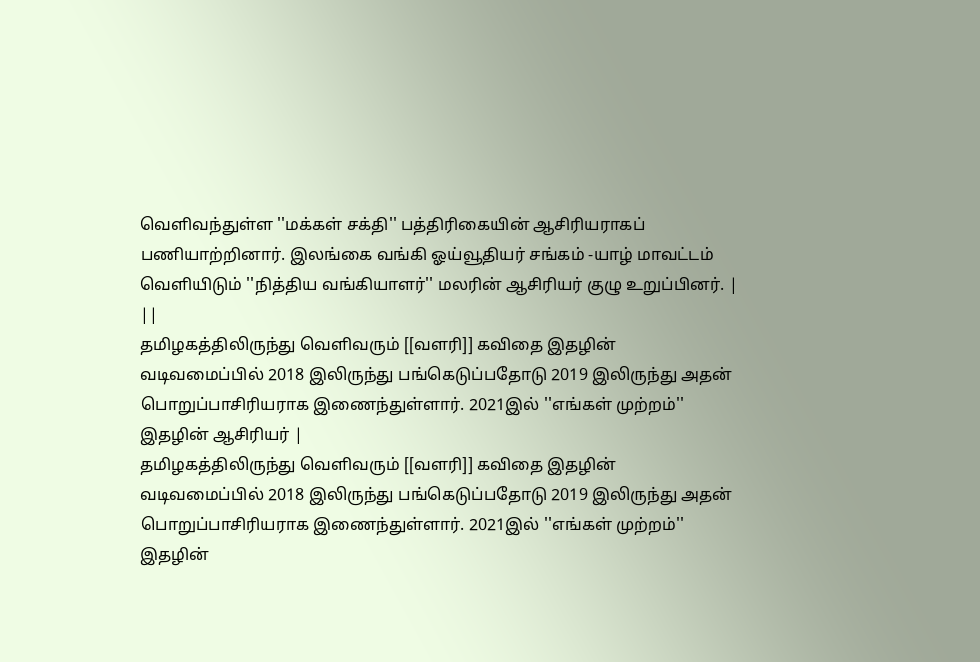வெளிவந்துள்ள ''மக்கள் சக்தி'' பத்திரிகையின் ஆசிரியராகப் பணியாற்றினார். இலங்கை வங்கி ஓய்வூதியர் சங்கம் -யாழ் மாவட்டம் வெளியிடும் ''நித்திய வங்கியாளர்'' மலரின் ஆசிரியர் குழு உறுப்பினர். |
||
தமிழகத்திலிருந்து வெளிவரும் [[வளரி]] கவிதை இதழின் வடிவமைப்பில் 2018 இலிருந்து பங்கெடுப்பதோடு 2019 இலிருந்து அதன் பொறுப்பாசிரியராக இணைந்துள்ளார். 2021இல் ''எங்கள் முற்றம்'' இதழின் ஆசிரியர் |
தமிழகத்திலிருந்து வெளிவரும் [[வளரி]] கவிதை இதழின் வடிவமைப்பில் 2018 இலிருந்து பங்கெடுப்பதோடு 2019 இலிருந்து அதன் பொறுப்பாசிரியராக இணைந்துள்ளார். 2021இல் ''எங்கள் முற்றம்'' இதழின்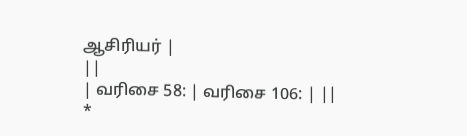ஆசிரியர் |
||
| வரிசை 58: | வரிசை 106: | ||
*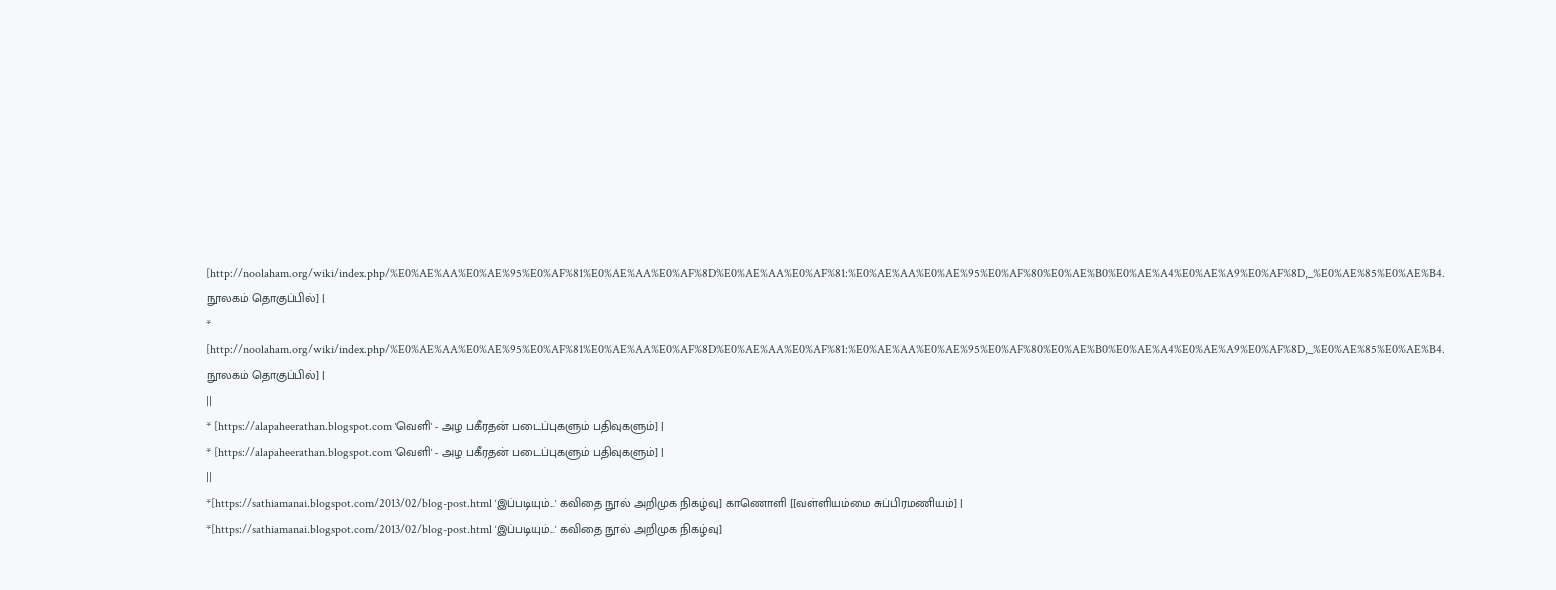[http://noolaham.org/wiki/index.php/%E0%AE%AA%E0%AE%95%E0%AF%81%E0%AE%AA%E0%AF%8D%E0%AE%AA%E0%AF%81:%E0%AE%AA%E0%AE%95%E0%AF%80%E0%AE%B0%E0%AE%A4%E0%AE%A9%E0%AF%8D,_%E0%AE%85%E0%AE%B4. நூலகம் தொகுப்பில்] |
* [http://noolaham.org/wiki/index.php/%E0%AE%AA%E0%AE%95%E0%AF%81%E0%AE%AA%E0%AF%8D%E0%AE%AA%E0%AF%81:%E0%AE%AA%E0%AE%95%E0%AF%80%E0%AE%B0%E0%AE%A4%E0%AE%A9%E0%AF%8D,_%E0%AE%85%E0%AE%B4. நூலகம் தொகுப்பில்] |
||
* [https://alapaheerathan.blogspot.com 'வெளி' - அழ பகீரதன் படைப்புகளும் பதிவுகளும்] |
* [https://alapaheerathan.blogspot.com 'வெளி' - அழ பகீரதன் படைப்புகளும் பதிவுகளும்] |
||
*[https://sathiamanai.blogspot.com/2013/02/blog-post.html 'இப்படியும்...' கவிதை நூல் அறிமுக நிகழ்வு] காணொளி [[வள்ளியம்மை சுப்பிரமணியம்] |
*[https://sathiamanai.blogspot.com/2013/02/blog-post.html 'இப்படியும்...' கவிதை நூல் அறிமுக நிகழ்வு]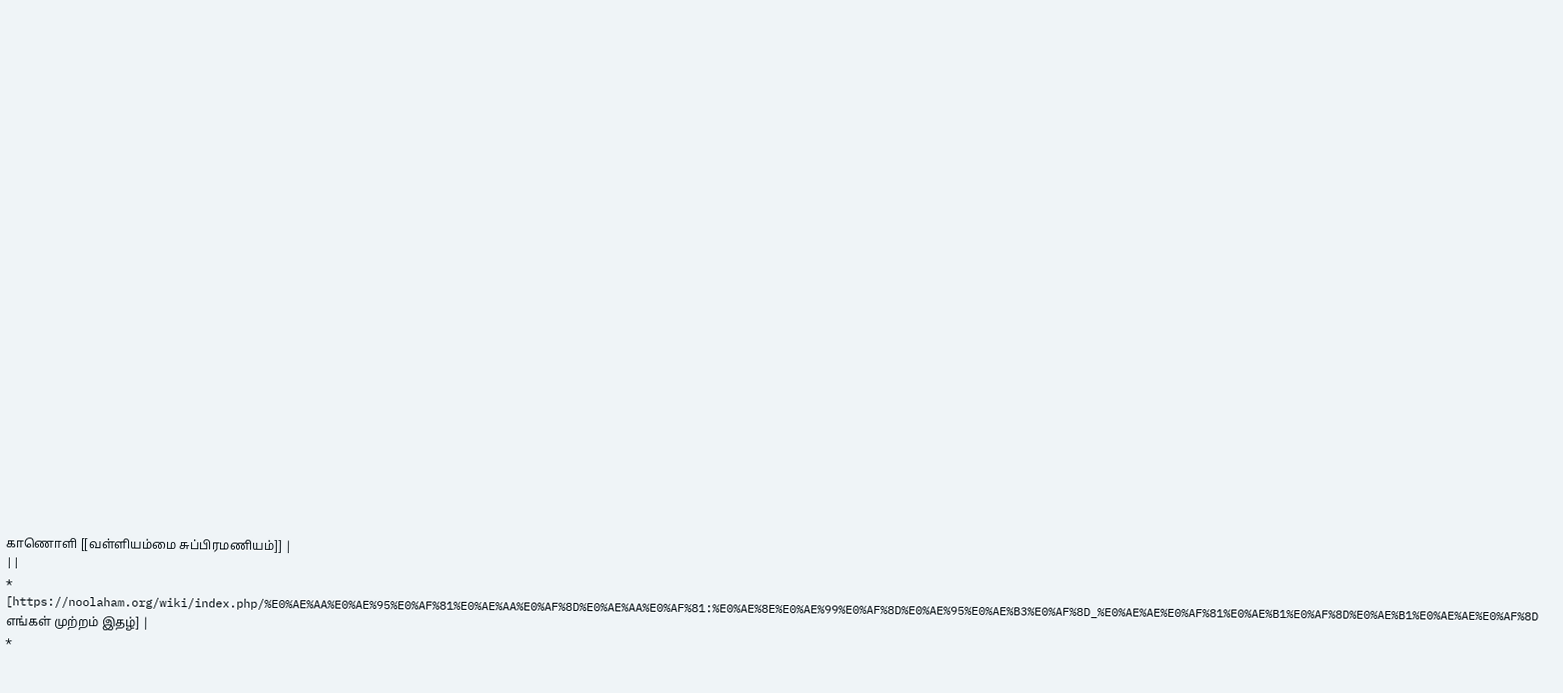காணொளி [[வள்ளியம்மை சுப்பிரமணியம்]] |
||
* [https://noolaham.org/wiki/index.php/%E0%AE%AA%E0%AE%95%E0%AF%81%E0%AE%AA%E0%AF%8D%E0%AE%AA%E0%AF%81:%E0%AE%8E%E0%AE%99%E0%AF%8D%E0%AE%95%E0%AE%B3%E0%AF%8D_%E0%AE%AE%E0%AF%81%E0%AE%B1%E0%AF%8D%E0%AE%B1%E0%AE%AE%E0%AF%8D எங்கள் முற்றம் இதழ்] |
*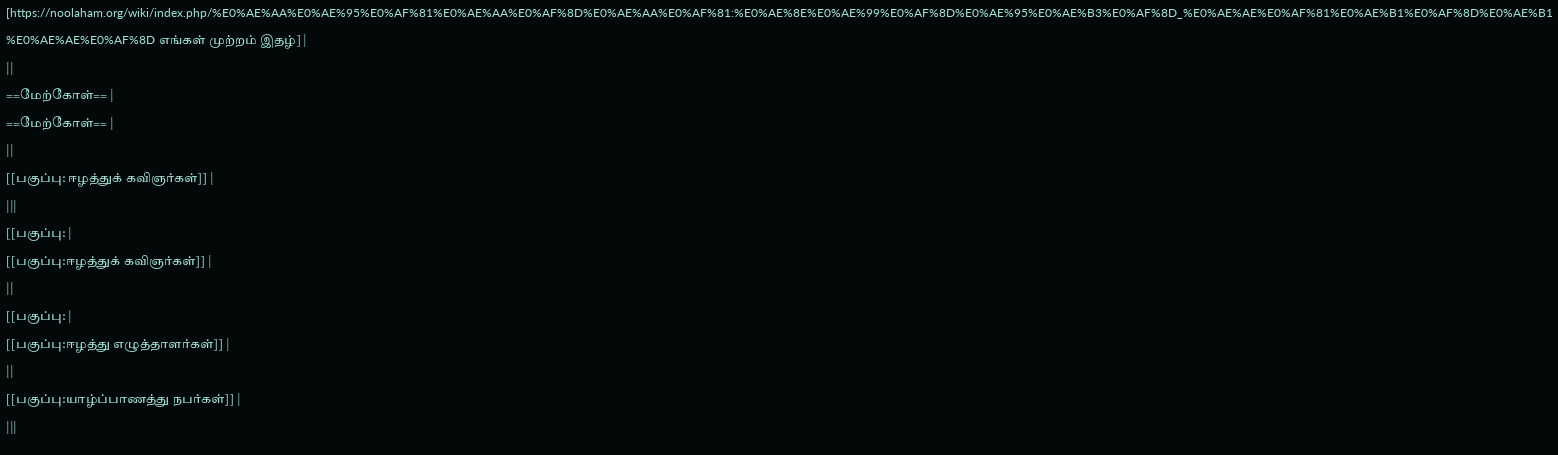[https://noolaham.org/wiki/index.php/%E0%AE%AA%E0%AE%95%E0%AF%81%E0%AE%AA%E0%AF%8D%E0%AE%AA%E0%AF%81:%E0%AE%8E%E0%AE%99%E0%AF%8D%E0%AE%95%E0%AE%B3%E0%AF%8D_%E0%AE%AE%E0%AF%81%E0%AE%B1%E0%AF%8D%E0%AE%B1%E0%AE%AE%E0%AF%8D எங்கள் முற்றம் இதழ்] |
||
==மேற்கோள்== |
==மேற்கோள்== |
||
[[பகுப்பு: ஈழத்துக் கவிஞர்கள்]] |
|||
[[பகுப்பு: |
[[பகுப்பு:ஈழத்துக் கவிஞர்கள்]] |
||
[[பகுப்பு: |
[[பகுப்பு:ஈழத்து எழுத்தாளர்கள்]] |
||
[[பகுப்பு:யாழ்ப்பாணத்து நபர்கள்]] |
|||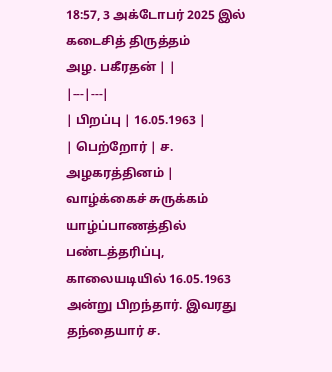18:57, 3 அக்டோபர் 2025 இல் கடைசித் திருத்தம்
அழ. பகீரதன் | |
|---|---|
| பிறப்பு | 16.05.1963 |
| பெற்றோர் | ச. அழகரத்தினம் |
வாழ்க்கைச் சுருக்கம்
யாழ்ப்பாணத்தில் பண்டத்தரிப்பு, காலையடியில் 16.05.1963 அன்று பிறந்தார். இவரது தந்தையார் ச.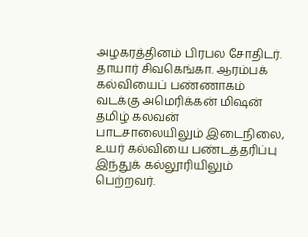அழகரத்தினம் பிரபல சோதிடர். தாயார் சிவகெங்கா. ஆரம்பக் கல்வியைப் பண்ணாகம் வடக்கு அமெரிக்கன் மிஷன் தமிழ் கலவன் பாடசாலையிலும் இடைநிலை, உயர் கல்வியை பண்டத்தரிப்பு இந்துக் கல்லூரியிலும் பெற்றவர்.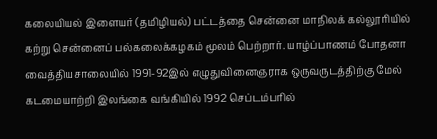கலையியல் இளையர் (தமிழியல்) பட்டத்தை சென்னை மாநிலக் கல்லூரியில் கற்று சென்னைப் பல்கலைக்கழகம் மூலம் பெற்றார். யாழ்ப்பாணம் போதனா வைத்தியசாலையில் 1991-92இல் எழுதுவினைஞராக ஒருவருடத்திற்கு மேல் கடமையாற்றி இலங்கை வங்கியில் 1992 செப்டம்பரில்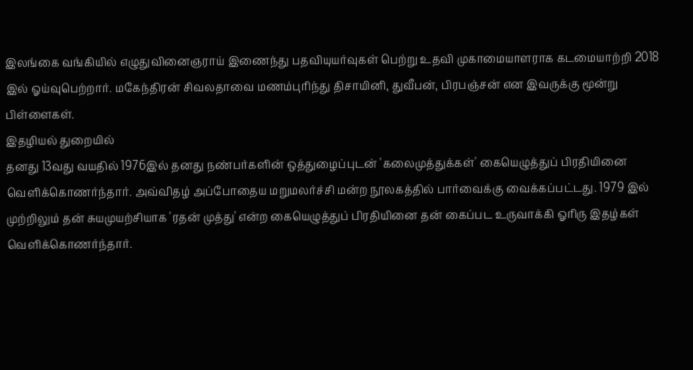இலங்கை வங்கியில் எழுதுவினைஞராய் இணைந்து பதவியுயர்வுகள் பெற்று உதவி முகாமையாளராக கடமையாற்றி 2018 இல் ஓய்வுபெற்றார். மகேந்திரன் சிவலதாவை மணம்புரிந்து திசாயினி, துவீபன், பிரபஞ்சன் என இவருக்கு மூன்று பிள்ளைகள்.
இதழியல் துறையில்
தனது 13வது வயதில் 1976இல் தனது நண்பர்களின் ஒத்துழைப்புடன் 'கலைமுத்துக்கள்' கையெழுத்துப் பிரதியினை வெளிக்கொணர்ந்தார். அவ்விதழ் அப்போதைய மறுமலர்ச்சி மன்ற நூலகத்தில் பார்வைக்கு வைக்கப்பட்டது. 1979 இல் முற்றிலும் தன் சுயமுயற்சியாக 'ரதன் முத்து' என்ற கையெழுத்துப் பிரதியினை தன் கைப்பட உருவாக்கி ஓரிரு இதழ்கள் வெளிக்கொணர்ந்தார்.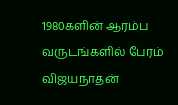1980களின் ஆரம்ப வருடங்களில் பேரம் விஜயநாதன்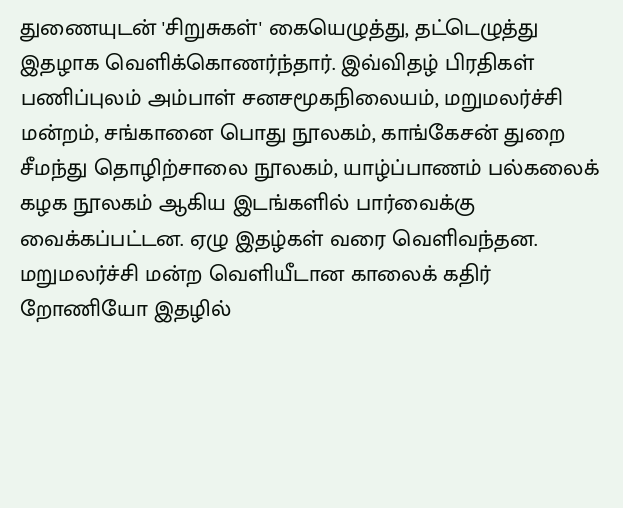துணையுடன் 'சிறுசுகள்' கையெழுத்து, தட்டெழுத்து இதழாக வெளிக்கொணர்ந்தார். இவ்விதழ் பிரதிகள் பணிப்புலம் அம்பாள் சனசமூகநிலையம், மறுமலர்ச்சி மன்றம், சங்கானை பொது நூலகம், காங்கேசன் துறை சீமந்து தொழிற்சாலை நூலகம், யாழ்ப்பாணம் பல்கலைக் கழக நூலகம் ஆகிய இடங்களில் பார்வைக்கு வைக்கப்பட்டன. ஏழு இதழ்கள் வரை வெளிவந்தன. மறுமலர்ச்சி மன்ற வெளியீடான காலைக் கதிர் றோணியோ இதழில்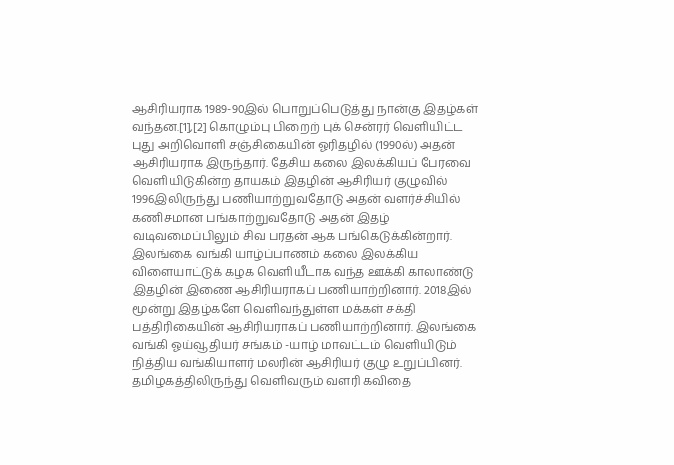ஆசிரியராக 1989-90இல் பொறுப்பெடுத்து நான்கு இதழ்கள் வந்தன.[1],[2] கொழும்பு பிறைற் புக் சென்ரர் வெளியிட்ட புது அறிவொளி சஞ்சிகையின் ஓரிதழில் (1990ல்) அதன் ஆசிரியராக இருந்தார். தேசிய கலை இலக்கியப் பேரவை வெளியிடுகின்ற தாயகம் இதழின் ஆசிரியர் குழுவில் 1996இலிருந்து பணியாற்றுவதோடு அதன் வளர்ச்சியில் கணிசமான பங்காற்றுவதோடு அதன் இதழ் வடிவமைப்பிலும் சிவ பரதன் ஆக பங்கெடுக்கின்றார். இலங்கை வங்கி யாழ்ப்பாணம் கலை இலக்கிய விளையாட்டுக் கழக வெளியீடாக வந்த ஊக்கி காலாண்டு இதழின் இணை ஆசிரியராகப் பணியாற்றினார். 2018இல் மூன்று இதழ்களே வெளிவந்துள்ள மக்கள் சக்தி பத்திரிகையின் ஆசிரியராகப் பணியாற்றினார். இலங்கை வங்கி ஓய்வூதியர் சங்கம் -யாழ் மாவட்டம் வெளியிடும் நித்திய வங்கியாளர் மலரின் ஆசிரியர் குழு உறுப்பினர். தமிழகத்திலிருந்து வெளிவரும் வளரி கவிதை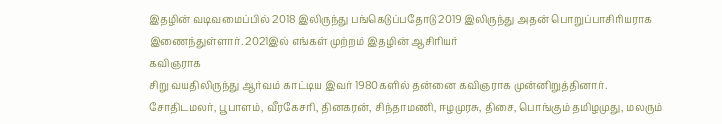இதழின் வடிவமைப்பில் 2018 இலிருந்து பங்கெடுப்பதோடு 2019 இலிருந்து அதன் பொறுப்பாசிரியராக இணைந்துள்ளார். 2021இல் எங்கள் முற்றம் இதழின் ஆசிரியர்
கவிஞராக
சிறு வயதிலிருந்து ஆர்வம் காட்டிய இவர் 1980களில் தன்னை கவிஞராக முன்னிறுத்தினார். சோதிடமலர், பூபாளம், வீரகேசரி, தினகரன், சிந்தாமணி, ஈழமுரசு, திசை, பொங்கும் தமிழமுது, மலரும்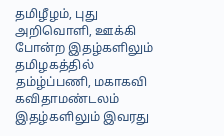தமிழீழம், புது அறிவொளி, ஊக்கி போன்ற இதழ்களிலும் தமிழகத்தில் தம்ழ்ப்பணி, மகாகவி கவிதாமண்டலம் இதழ்களிலும் இவரது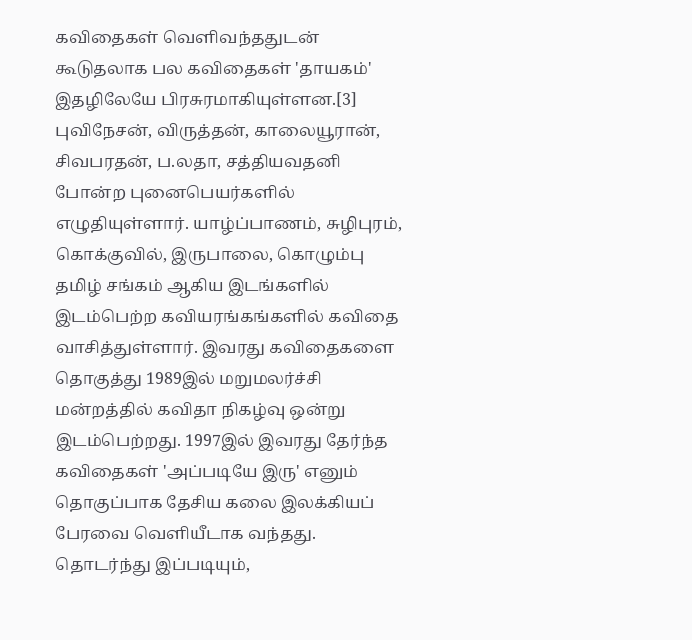கவிதைகள் வெளிவந்ததுடன் கூடுதலாக பல கவிதைகள் 'தாயகம்' இதழிலேயே பிரசுரமாகியுள்ளன.[3] புவிநேசன், விருத்தன், காலையூரான், சிவபரதன், ப.லதா, சத்தியவதனி போன்ற புனைபெயர்களில் எழுதியுள்ளார். யாழ்ப்பாணம், சுழிபுரம், கொக்குவில், இருபாலை, கொழும்பு தமிழ் சங்கம் ஆகிய இடங்களில் இடம்பெற்ற கவியரங்கங்களில் கவிதை வாசித்துள்ளார். இவரது கவிதைகளை தொகுத்து 1989இல் மறுமலர்ச்சி மன்றத்தில் கவிதா நிகழ்வு ஒன்று இடம்பெற்றது. 1997இல் இவரது தேர்ந்த கவிதைகள் 'அப்படியே இரு' எனும் தொகுப்பாக தேசிய கலை இலக்கியப் பேரவை வெளியீடாக வந்தது. தொடர்ந்து இப்படியும்,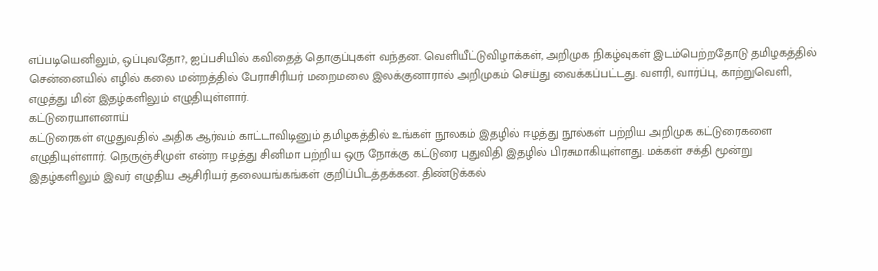எப்படியெனிலும், ஒப்புவதோ?, ஐப்பசியில் கவிதைத் தொகுப்புகள் வந்தன. வெளியீட்டுவிழாக்கள், அறிமுக நிகழ்வுகள் இடம்பெற்றதோடு தமிழகத்தில் சென்னையில் எழில் கலை மன்றத்தில் பேராசிரியர் மறைமலை இலக்குனாரால் அறிமுகம் செய்து வைக்கப்பட்டது. வளரி, வார்ப்பு, காற்றுவெளி, எழுத்து மின் இதழ்களிலும் எழுதியுள்ளார்.
கட்டுரையாளனாய்
கட்டுரைகள் எழுதுவதில் அதிக ஆர்வம் காட்டாவிடினும் தமிழகத்தில் உங்கள் நூலகம் இதழில் ஈழத்து நூல்கள் பற்றிய அறிமுக கட்டுரைகளை எழுதியுள்ளார். நெருஞ்சிமுள் என்ற ஈழத்து சினிமா பற்றிய ஒரு நோக்கு கட்டுரை புதுவிதி இதழில் பிரசுமாகியுள்ளது. மக்கள் சக்தி மூன்று இதழ்களிலும் இவர் எழுதிய ஆசிரியர் தலையங்கங்கள் குறிப்பிடத்தக்கன. திண்டுக்கல்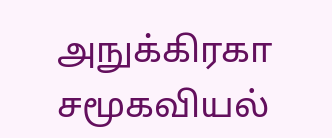அநுக்கிரகா சமூகவியல்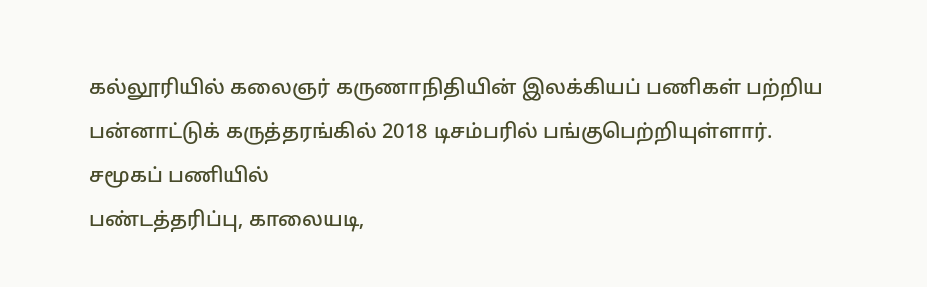கல்லூரியில் கலைஞர் கருணாநிதியின் இலக்கியப் பணிகள் பற்றிய பன்னாட்டுக் கருத்தரங்கில் 2018 டிசம்பரில் பங்குபெற்றியுள்ளார்.
சமூகப் பணியில்
பண்டத்தரிப்பு, காலையடி,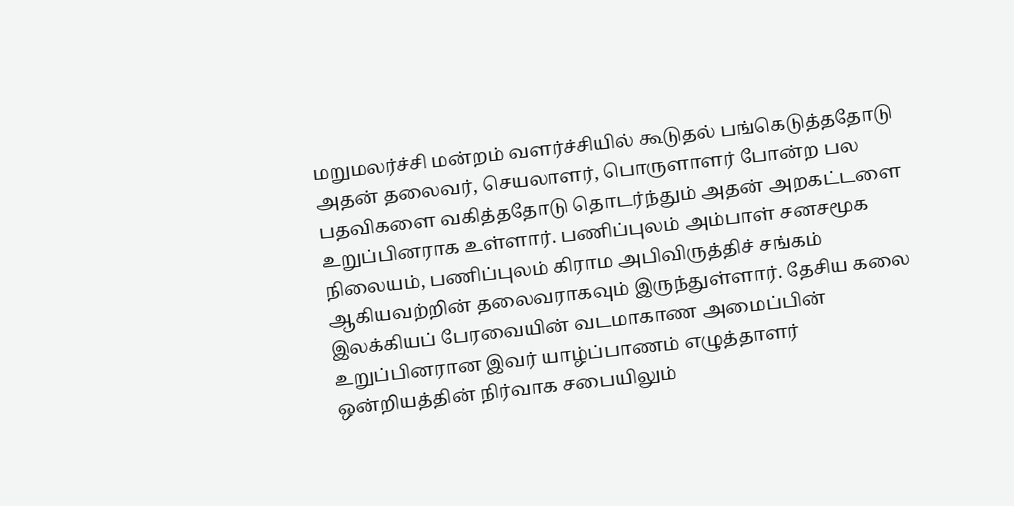மறுமலர்ச்சி மன்றம் வளர்ச்சியில் கூடுதல் பங்கெடுத்ததோடு அதன் தலைவர், செயலாளர், பொருளாளர் போன்ற பல பதவிகளை வகித்ததோடு தொடர்ந்தும் அதன் அறகட்டளை உறுப்பினராக உள்ளார். பணிப்புலம் அம்பாள் சனசமூக நிலையம், பணிப்புலம் கிராம அபிவிருத்திச் சங்கம் ஆகியவற்றின் தலைவராகவும் இருந்துள்ளார். தேசிய கலை இலக்கியப் பேரவையின் வடமாகாண அமைப்பின் உறுப்பினரான இவர் யாழ்ப்பாணம் எழுத்தாளர் ஒன்றியத்தின் நிர்வாக சபையிலும்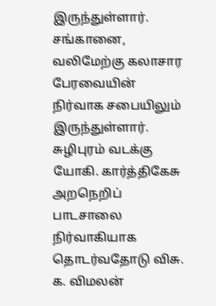இருந்துள்ளார். சங்கானை, வலிமேற்கு கலாசார பேரவையின் நிர்வாக சபையிலும் இருந்துள்ளார். சுழிபுரம் வடக்கு யோகி. கார்த்திகேசு அறநெறிப் பாடசாலை நிர்வாகியாக தொடர்வதோடு விசு. க. விமலன்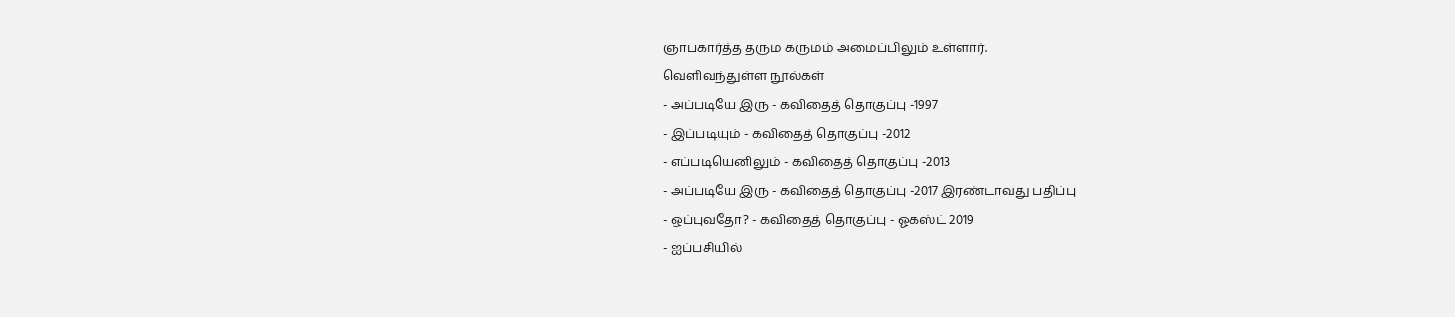ஞாபகார்த்த தரும கருமம் அமைப்பிலும் உள்ளார்.
வெளிவந்துள்ள நூல்கள்
- அப்படியே இரு - கவிதைத் தொகுப்பு -1997
- இப்படியும் - கவிதைத் தொகுப்பு -2012
- எப்படியெனிலும் - கவிதைத் தொகுப்பு -2013
- அப்படியே இரு - கவிதைத் தொகுப்பு -2017 இரண்டாவது பதிப்பு
- ஒப்புவதோ? - கவிதைத் தொகுப்பு - ஓகஸ்ட் 2019
- ஐப்பசியில்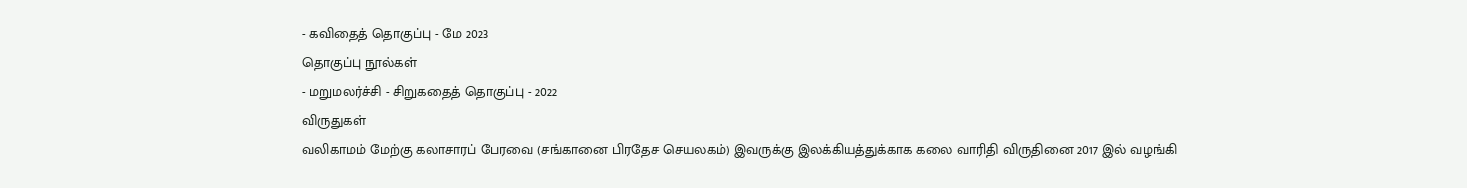- கவிதைத் தொகுப்பு - மே 2023
தொகுப்பு நூல்கள்
- மறுமலர்ச்சி - சிறுகதைத் தொகுப்பு - 2022
விருதுகள்
வலிகாமம் மேற்கு கலாசாரப் பேரவை (சங்கானை பிரதேச செயலகம்) இவருக்கு இலக்கியத்துக்காக கலை வாரிதி விருதினை 2017 இல் வழங்கி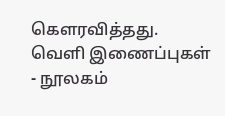கௌரவித்தது.
வெளி இணைப்புகள்
- நூலகம்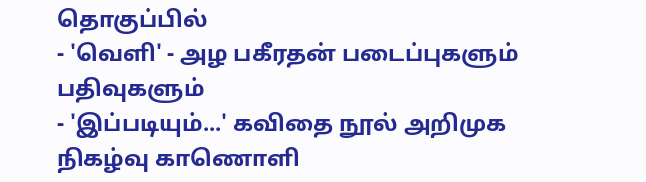தொகுப்பில்
- 'வெளி' - அழ பகீரதன் படைப்புகளும் பதிவுகளும்
- 'இப்படியும்...' கவிதை நூல் அறிமுக நிகழ்வு காணொளி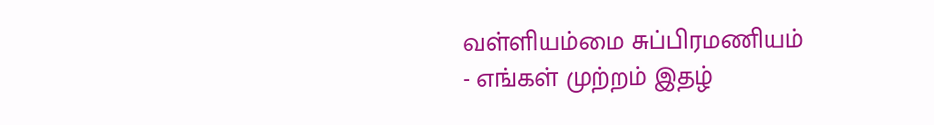வள்ளியம்மை சுப்பிரமணியம்
- எங்கள் முற்றம் இதழ்